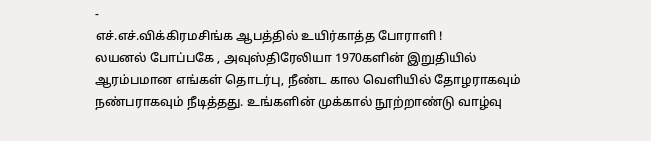-
எச்.எச்.விக்கிரமசிங்க ஆபத்தில் உயிர்காத்த போராளி !
லயனல் போப்பகே , அவுஸ்திரேலியா 1970களின் இறுதியில் ஆரம்பமான எங்கள் தொடர்பு, நீண்ட கால வெளியில் தோழராகவும் நண்பராகவும் நீடித்தது. உங்களின் முக்கால் நூற்றாண்டு வாழ்வு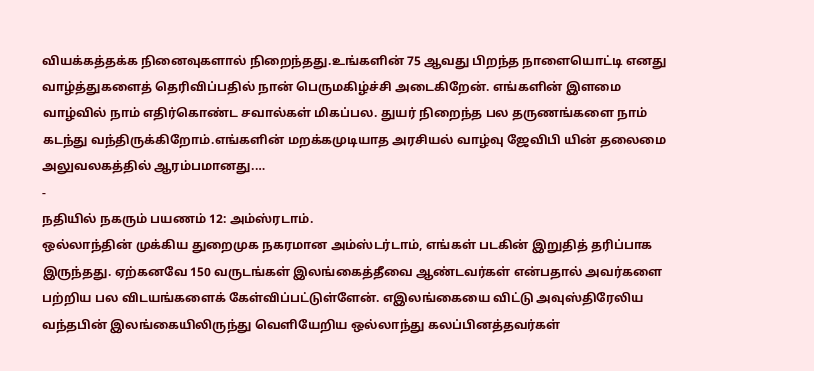வியக்கத்தக்க நினைவுகளால் நிறைந்தது.உங்களின் 75 ஆவது பிறந்த நாளையொட்டி எனது வாழ்த்துகளைத் தெரிவிப்பதில் நான் பெருமகிழ்ச்சி அடைகிறேன். எங்களின் இளமை வாழ்வில் நாம் எதிர்கொண்ட சவால்கள் மிகப்பல. துயர் நிறைந்த பல தருணங்களை நாம் கடந்து வந்திருக்கிறோம்.எங்களின் மறக்கமுடியாத அரசியல் வாழ்வு ஜேவிபி யின் தலைமை அலுவலகத்தில் ஆரம்பமானது.…
-
நதியில் நகரும் பயணம் 12: அம்ஸ்ரடாம்.
ஒல்லாந்தின் முக்கிய துறைமுக நகரமான அம்ஸ்டர்டாம், எங்கள் படகின் இறுதித் தரிப்பாக இருந்தது. ஏற்கனவே 150 வருடங்கள் இலங்கைத்தீவை ஆண்டவர்கள் என்பதால் அவர்களை பற்றிய பல விடயங்களைக் கேள்விப்பட்டுள்ளேன். எஇலங்கையை விட்டு அவுஸ்திரேலிய வந்தபின் இலங்கையிலிருந்து வெளியேறிய ஒல்லாந்து கலப்பினத்தவர்கள்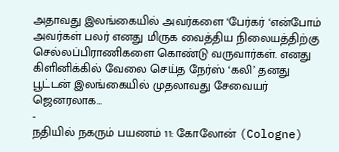அதாவது இலங்கையில் அவர்களை ‘பேர்கர் ‘என்போம் அவர்கள் பலர் எனது மிருக வைத்திய நிலையத்திற்கு செல்லப்பிராணிகளை கொண்டு வருவார்கள். எனது கிளினிக்கில் வேலை செய்த நேர்ஸ் ‘கலி’ தனது பூட்டன் இலங்கையில் முதலாவது சேவையர் ஜெனரலாக…
-
நதியில் நகரும் பயணம் 11: கோலோன் (Cologne)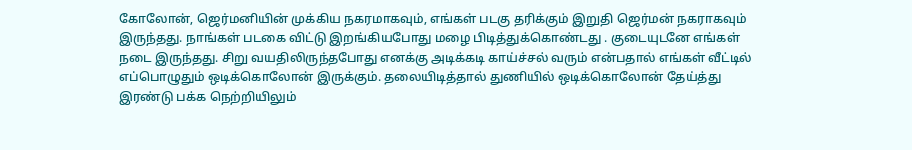கோலோன், ஜெர்மனியின் முக்கிய நகரமாகவும், எங்கள் படகு தரிக்கும் இறுதி ஜெர்மன் நகராகவும் இருந்தது. நாங்கள் படகை விட்டு இறங்கியபோது மழை பிடித்துக்கொண்டது . குடையுடனே எங்கள் நடை இருந்தது. சிறு வயதிலிருந்தபோது எனக்கு அடிக்கடி காய்ச்சல் வரும் என்பதால் எங்கள் வீட்டில் எப்பொழுதும் ஒடிக்கொலோன் இருக்கும். தலையிடித்தால் துணியில் ஒடிக்கொலோன் தேய்த்து இரண்டு பக்க நெற்றியிலும்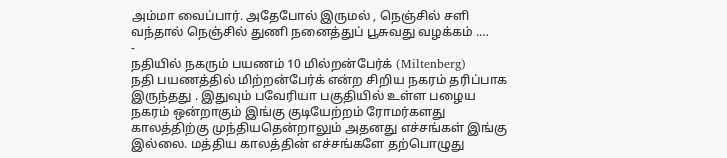அம்மா வைப்பார். அதேபோல் இருமல் , நெஞ்சில் சளி வந்தால் நெஞ்சில் துணி நனைத்துப் பூசுவது வழக்கம் .…
-
நதியில் நகரும் பயணம் 10 மில்றன்பேர்க் (Miltenberg)
நதி பயணத்தில் மிற்றன்பேர்க் என்ற சிறிய நகரம் தரிப்பாக இருந்தது . இதுவும் பவேரியா பகுதியில் உள்ள பழைய நகரம் ஒன்றாகும் இங்கு குடியேற்றம் ரோமர்களது காலத்திற்கு முந்தியதென்றாலும் அதனது எச்சங்கள் இங்கு இல்லை. மத்திய காலத்தின் எச்சங்களே தற்பொழுது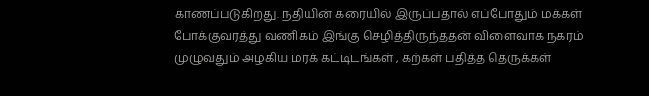காணப்படுகிறது. நதியின் கரையில் இருப்பதால் எப்போதும் மக்கள் போக்குவரத்து வணிகம் இங்கு செழித்திருந்ததன் விளைவாக நகரம் முழுவதும் அழகிய மரக் கட்டிடங்கள் , கற்கள் பதித்த தெருக்கள்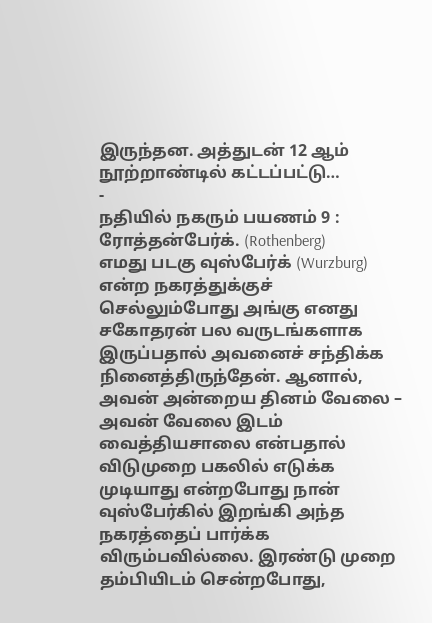இருந்தன. அத்துடன் 12 ஆம் நூற்றாண்டில் கட்டப்பட்டு…
-
நதியில் நகரும் பயணம் 9 : ரோத்தன்பேர்க். (Rothenberg)
எமது படகு வுஸ்பேர்க் (Wurzburg) என்ற நகரத்துக்குச் செல்லும்போது அங்கு எனது சகோதரன் பல வருடங்களாக இருப்பதால் அவனைச் சந்திக்க நினைத்திருந்தேன். ஆனால், அவன் அன்றைய தினம் வேலை – அவன் வேலை இடம் வைத்தியசாலை என்பதால் விடுமுறை பகலில் எடுக்க முடியாது என்றபோது நான் வுஸ்பேர்கில் இறங்கி அந்த நகரத்தைப் பார்க்க விரும்பவில்லை. இரண்டு முறை தம்பியிடம் சென்றபோது,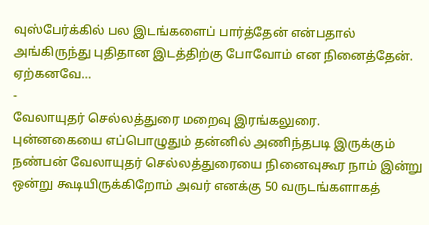வுஸ்பேர்க்கில் பல இடங்களைப் பார்த்தேன் என்பதால் அங்கிருந்து புதிதான இடத்திற்கு போவோம் என நினைத்தேன். ஏற்கனவே…
-
வேலாயுதர் செல்லத்துரை மறைவு இரங்கலுரை.
புன்னகையை எப்பொழுதும் தன்னில் அணிந்தபடி இருக்கும் நண்பன் வேலாயுதர் செல்லத்துரையை நினைவுகூர நாம் இன்று ஒன்று கூடியிருக்கிறோம் அவர் எனக்கு 50 வருடங்களாகத்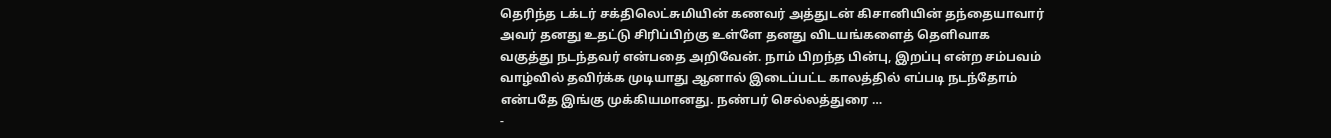தெரிந்த டக்டர் சக்திலெட்சுமியின் கணவர் அத்துடன் கிசானியின் தந்தையாவார் அவர் தனது உதட்டு சிரிப்பிற்கு உள்ளே தனது விடயங்களைத் தெளிவாக வகுத்து நடந்தவர் என்பதை அறிவேன். நாம் பிறந்த பின்பு, இறப்பு என்ற சம்பவம் வாழ்வில் தவிர்க்க முடியாது ஆனால் இடைப்பட்ட காலத்தில் எப்படி நடந்தோம் என்பதே இங்கு முக்கியமானது. நண்பர் செல்லத்துரை …
-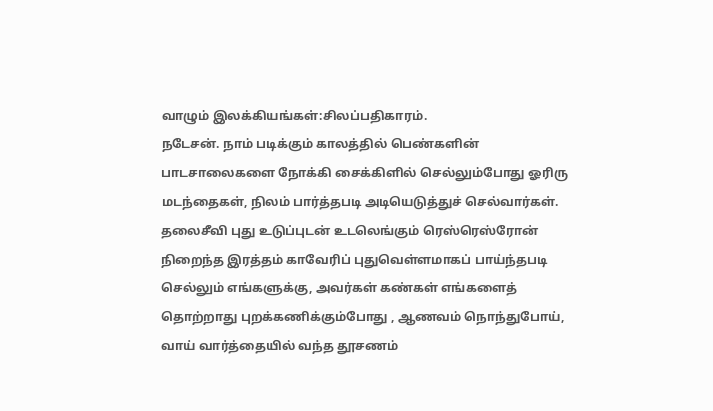வாழும் இலக்கியங்கள்:சிலப்பதிகாரம்.
நடேசன். நாம் படிக்கும் காலத்தில் பெண்களின் பாடசாலைகளை நோக்கி சைக்கிளில் செல்லும்போது ஓரிரு மடந்தைகள், நிலம் பார்த்தபடி அடியெடுத்துச் செல்வார்கள். தலைசீவி புது உடுப்புடன் உடலெங்கும் ரெஸ்ரெஸ்ரோன் நிறைந்த இரத்தம் காவேரிப் புதுவெள்ளமாகப் பாய்ந்தபடி செல்லும் எங்களுக்கு, அவர்கள் கண்கள் எங்களைத் தொற்றாது புறக்கணிக்கும்போது , ஆணவம் நொந்துபோய், வாய் வார்த்தையில் வந்த தூசணம்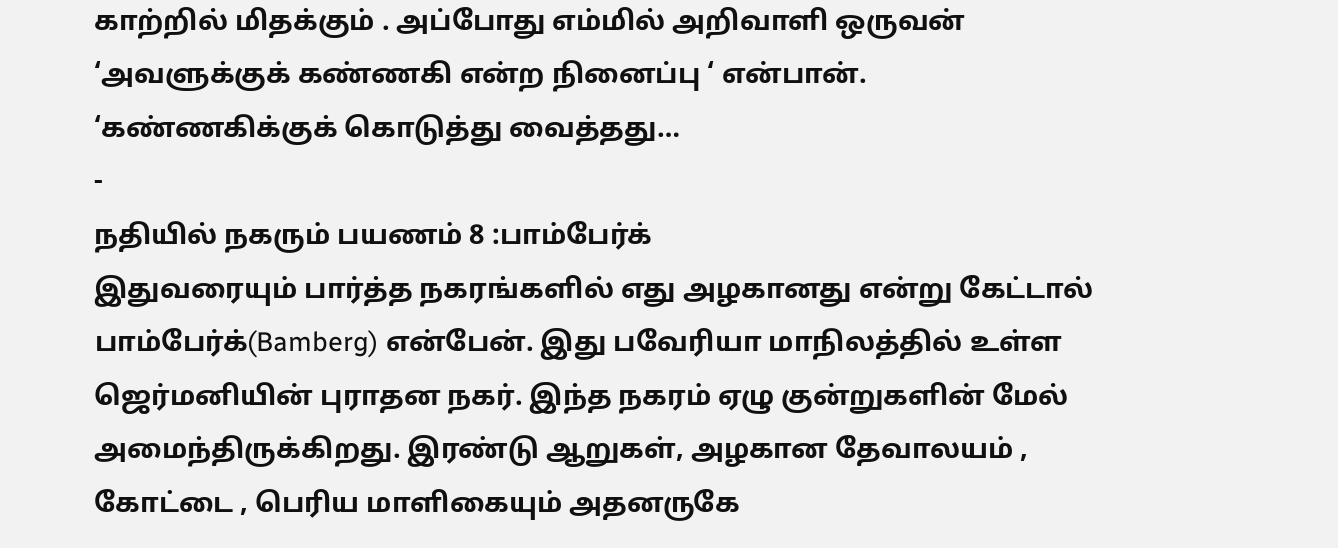காற்றில் மிதக்கும் . அப்போது எம்மில் அறிவாளி ஒருவன் ‘அவளுக்குக் கண்ணகி என்ற நினைப்பு ‘ என்பான். ‘கண்ணகிக்குக் கொடுத்து வைத்தது…
-
நதியில் நகரும் பயணம் 8 :பாம்பேர்க்
இதுவரையும் பார்த்த நகரங்களில் எது அழகானது என்று கேட்டால் பாம்பேர்க்(Bamberg) என்பேன். இது பவேரியா மாநிலத்தில் உள்ள ஜெர்மனியின் புராதன நகர். இந்த நகரம் ஏழு குன்றுகளின் மேல் அமைந்திருக்கிறது. இரண்டு ஆறுகள், அழகான தேவாலயம் , கோட்டை , பெரிய மாளிகையும் அதனருகே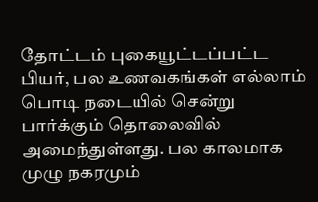தோட்டம் புகையூட்டப்பட்ட பியர், பல உணவகங்கள் எல்லாம் பொடி நடையில் சென்று பார்க்கும் தொலைவில் அமைந்துள்ளது. பல காலமாக முழு நகரமும்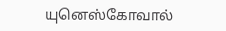யுனெஸ்கோவால்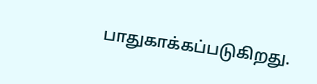பாதுகாக்கப்படுகிறது.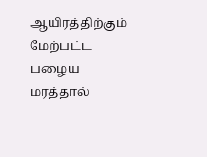ஆயிரத்திற்கும் மேற்பட்ட பழைய மரத்தால்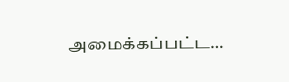அமைக்கப்பட்ட…